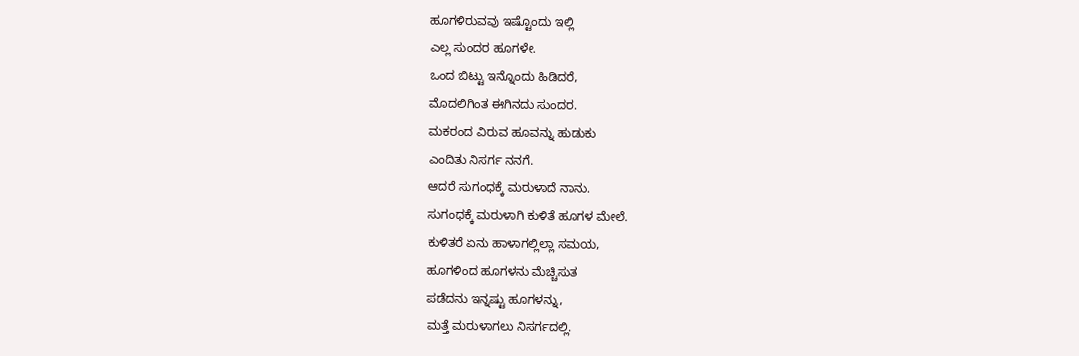ಹೂಗಳಿರುವವು ಇಷ್ಟೊಂದು ಇಲ್ಲಿ
ಎಲ್ಲ ಸುಂದರ ಹೂಗಳೇ.
ಒಂದ ಬಿಟ್ಟು ಇನ್ನೊಂದು ಹಿಡಿದರೆ,
ಮೊದಲಿಗಿಂತ ಈಗಿನದು ಸುಂದರ.
ಮಕರಂದ ವಿರುವ ಹೂವನ್ನು ಹುಡುಕು
ಎಂದಿತು ನಿಸರ್ಗ ನನಗೆ.
ಆದರೆ ಸುಗಂಧಕ್ಕೆ ಮರುಳಾದೆ ನಾನು.
ಸುಗಂಧಕ್ಕೆ ಮರುಳಾಗಿ ಕುಳಿತೆ ಹೂಗಳ ಮೇಲೆ.
ಕುಳಿತರೆ ಏನು ಹಾಳಾಗಲ್ಲಿಲ್ಲಾ ಸಮಯ,
ಹೂಗಳಿಂದ ಹೂಗಳನು ಮೆಚ್ಚಿಸುತ
ಪಡೆದನು ಇನ್ನಷ್ಟು ಹೂಗಳನ್ನು,
ಮತ್ತೆ ಮರುಳಾಗಲು ನಿಸರ್ಗದಲ್ಲಿ.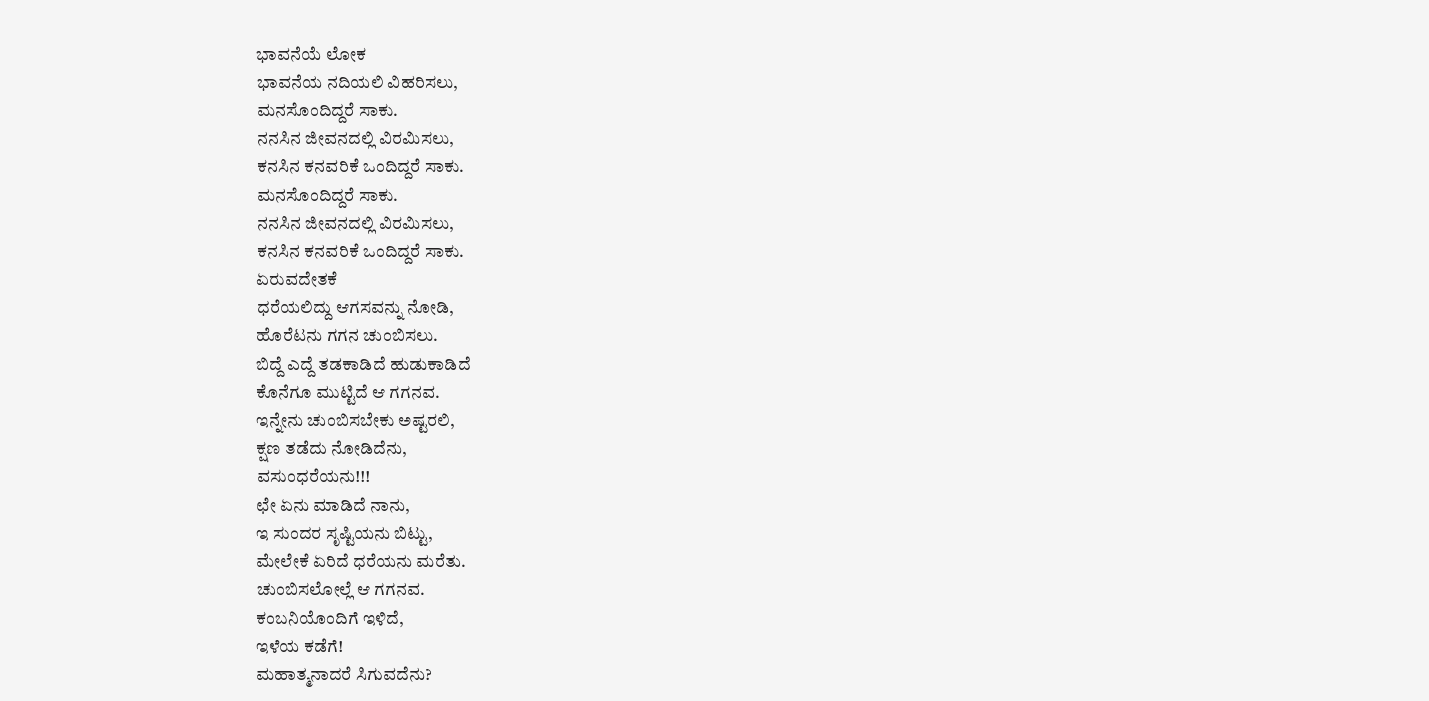ಭಾವನೆಯೆ ಲೋಕ
ಭಾವನೆಯ ನದಿಯಲಿ ವಿಹರಿಸಲು,
ಮನಸೊಂದಿದ್ದರೆ ಸಾಕು.
ನನಸಿನ ಜೀವನದಲ್ಲಿ ವಿರಮಿಸಲು,
ಕನಸಿನ ಕನವರಿಕೆ ಒಂದಿದ್ದರೆ ಸಾಕು.
ಮನಸೊಂದಿದ್ದರೆ ಸಾಕು.
ನನಸಿನ ಜೀವನದಲ್ಲಿ ವಿರಮಿಸಲು,
ಕನಸಿನ ಕನವರಿಕೆ ಒಂದಿದ್ದರೆ ಸಾಕು.
ಏರುವದೇತಕೆ
ಧರೆಯಲಿದ್ದು ಆಗಸವನ್ನು ನೋಡಿ,
ಹೊರೆಟನು ಗಗನ ಚುಂಬಿಸಲು.
ಬಿದ್ದೆ ಎದ್ದೆ ತಡಕಾಡಿದೆ ಹುಡುಕಾಡಿದೆ
ಕೊನೆಗೂ ಮುಟ್ಟಿದೆ ಆ ಗಗನವ.
ಇನ್ನೇನು ಚುಂಬಿಸಬೇಕು ಅಷ್ಟರಲಿ,
ಕ್ಷಣ ತಡೆದು ನೋಡಿದೆನು,
ವಸುಂಧರೆಯನು!!!
ಛೇ ಏನು ಮಾಡಿದೆ ನಾನು,
ಇ ಸುಂದರ ಸೃಷ್ಟಿಯನು ಬಿಟ್ಟು,
ಮೇಲೇಕೆ ಏರಿದೆ ಧರೆಯನು ಮರೆತು.
ಚುಂಬಿಸಲೋಲ್ಲೆ ಆ ಗಗನವ.
ಕಂಬನಿಯೊಂದಿಗೆ ಇಳಿದೆ,
ಇಳೆಯ ಕಡೆಗೆ!
ಮಹಾತ್ಮನಾದರೆ ಸಿಗುವದೆನು?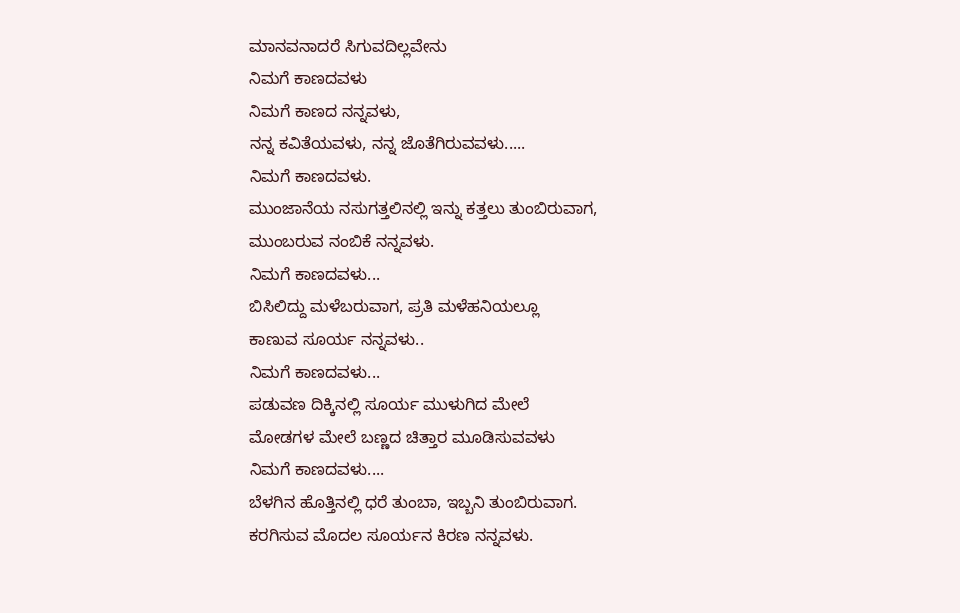ಮಾನವನಾದರೆ ಸಿಗುವದಿಲ್ಲವೇನು
ನಿಮಗೆ ಕಾಣದವಳು
ನಿಮಗೆ ಕಾಣದ ನನ್ನವಳು,
ನನ್ನ ಕವಿತೆಯವಳು, ನನ್ನ ಜೊತೆಗಿರುವವಳು.....
ನಿಮಗೆ ಕಾಣದವಳು.
ಮುಂಜಾನೆಯ ನಸುಗತ್ತಲಿನಲ್ಲಿ ಇನ್ನು ಕತ್ತಲು ತುಂಬಿರುವಾಗ,
ಮುಂಬರುವ ನಂಬಿಕೆ ನನ್ನವಳು.
ನಿಮಗೆ ಕಾಣದವಳು...
ಬಿಸಿಲಿದ್ದು ಮಳೆಬರುವಾಗ, ಪ್ರತಿ ಮಳೆಹನಿಯಲ್ಲೂ
ಕಾಣುವ ಸೂರ್ಯ ನನ್ನವಳು..
ನಿಮಗೆ ಕಾಣದವಳು...
ಪಡುವಣ ದಿಕ್ಕಿನಲ್ಲಿ ಸೂರ್ಯ ಮುಳುಗಿದ ಮೇಲೆ
ಮೋಡಗಳ ಮೇಲೆ ಬಣ್ಣದ ಚಿತ್ತಾರ ಮೂಡಿಸುವವಳು
ನಿಮಗೆ ಕಾಣದವಳು....
ಬೆಳಗಿನ ಹೊತ್ತಿನಲ್ಲಿ ಧರೆ ತುಂಬಾ, ಇಬ್ಬನಿ ತುಂಬಿರುವಾಗ.
ಕರಗಿಸುವ ಮೊದಲ ಸೂರ್ಯನ ಕಿರಣ ನನ್ನವಳು.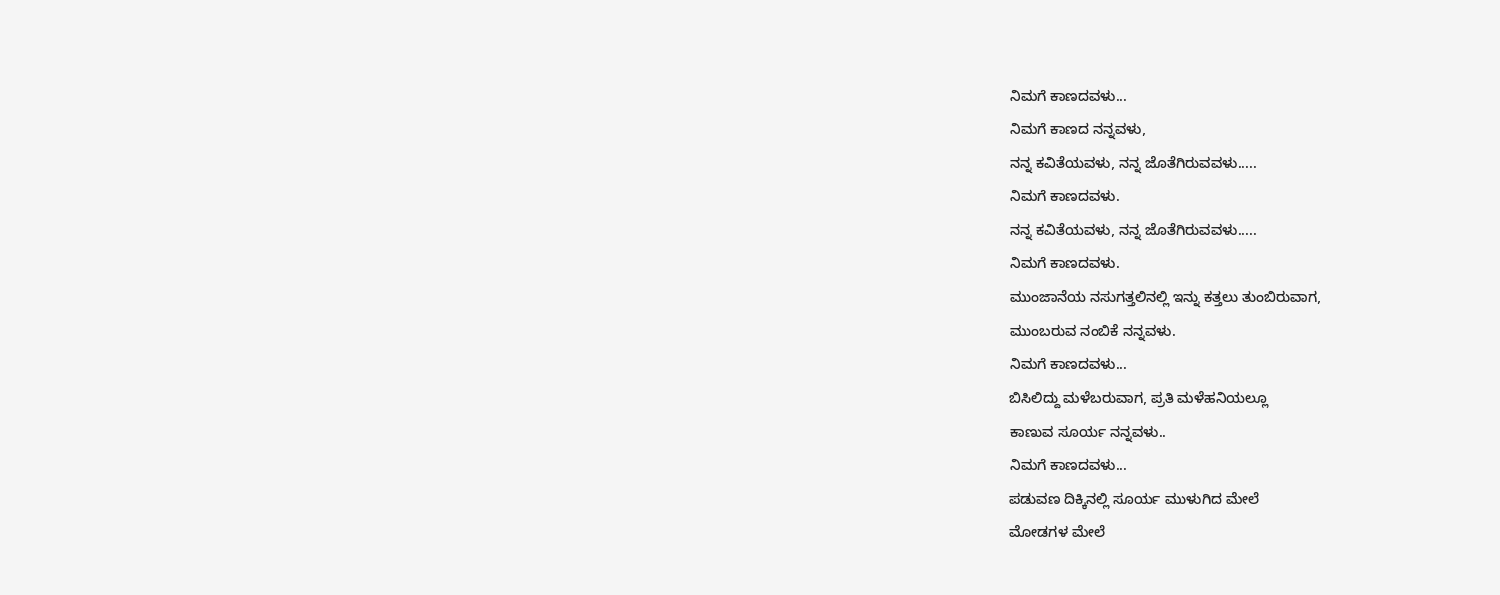ನಿಮಗೆ ಕಾಣದವಳು...
ನಿಮಗೆ ಕಾಣದ ನನ್ನವಳು,
ನನ್ನ ಕವಿತೆಯವಳು, ನನ್ನ ಜೊತೆಗಿರುವವಳು.....
ನಿಮಗೆ ಕಾಣದವಳು.
ನನ್ನ ಕವಿತೆಯವಳು, ನನ್ನ ಜೊತೆಗಿರುವವಳು.....
ನಿಮಗೆ ಕಾಣದವಳು.
ಮುಂಜಾನೆಯ ನಸುಗತ್ತಲಿನಲ್ಲಿ ಇನ್ನು ಕತ್ತಲು ತುಂಬಿರುವಾಗ,
ಮುಂಬರುವ ನಂಬಿಕೆ ನನ್ನವಳು.
ನಿಮಗೆ ಕಾಣದವಳು...
ಬಿಸಿಲಿದ್ದು ಮಳೆಬರುವಾಗ, ಪ್ರತಿ ಮಳೆಹನಿಯಲ್ಲೂ
ಕಾಣುವ ಸೂರ್ಯ ನನ್ನವಳು..
ನಿಮಗೆ ಕಾಣದವಳು...
ಪಡುವಣ ದಿಕ್ಕಿನಲ್ಲಿ ಸೂರ್ಯ ಮುಳುಗಿದ ಮೇಲೆ
ಮೋಡಗಳ ಮೇಲೆ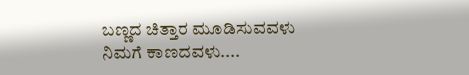ಬಣ್ಣದ ಚಿತ್ತಾರ ಮೂಡಿಸುವವಳು
ನಿಮಗೆ ಕಾಣದವಳು....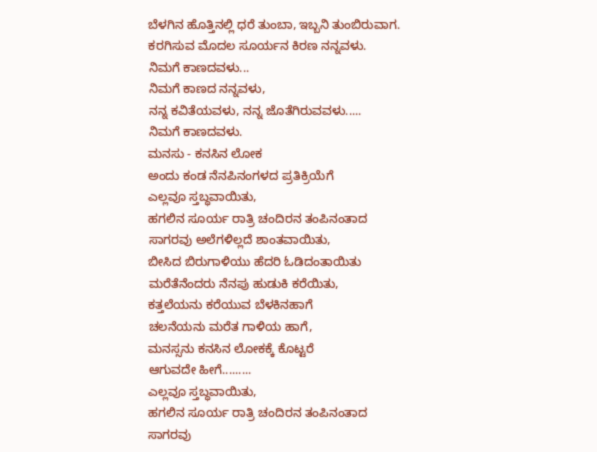ಬೆಳಗಿನ ಹೊತ್ತಿನಲ್ಲಿ ಧರೆ ತುಂಬಾ, ಇಬ್ಬನಿ ತುಂಬಿರುವಾಗ.
ಕರಗಿಸುವ ಮೊದಲ ಸೂರ್ಯನ ಕಿರಣ ನನ್ನವಳು.
ನಿಮಗೆ ಕಾಣದವಳು...
ನಿಮಗೆ ಕಾಣದ ನನ್ನವಳು,
ನನ್ನ ಕವಿತೆಯವಳು, ನನ್ನ ಜೊತೆಗಿರುವವಳು.....
ನಿಮಗೆ ಕಾಣದವಳು.
ಮನಸು - ಕನಸಿನ ಲೋಕ
ಅಂದು ಕಂಡ ನೆನಪಿನಂಗಳದ ಪ್ರತಿಕ್ರಿಯೆಗೆ
ಎಲ್ಲವೂ ಸ್ತಬ್ಧವಾಯಿತು,
ಹಗಲಿನ ಸೂರ್ಯ ರಾತ್ರಿ ಚಂದಿರನ ತಂಪಿನಂತಾದ
ಸಾಗರವು ಅಲೆಗಳಿಲ್ಲದೆ ಶಾಂತವಾಯಿತು,
ಬೀಸಿದ ಬಿರುಗಾಳಿಯು ಹೆದರಿ ಓಡಿದಂತಾಯಿತು
ಮರೆತೆನೆಂದರು ನೆನಪು ಹುಡುಕಿ ಕರೆಯಿತು,
ಕತ್ತಲೆಯನು ಕರೆಯುವ ಬೆಳಕಿನಹಾಗೆ
ಚಲನೆಯನು ಮರೆತ ಗಾಳಿಯ ಹಾಗೆ,
ಮನಸ್ಸನು ಕನಸಿನ ಲೋಕಕ್ಕೆ ಕೊಟ್ಟರೆ
ಆಗುವದೇ ಹೀಗೆ.........
ಎಲ್ಲವೂ ಸ್ತಬ್ಧವಾಯಿತು,
ಹಗಲಿನ ಸೂರ್ಯ ರಾತ್ರಿ ಚಂದಿರನ ತಂಪಿನಂತಾದ
ಸಾಗರವು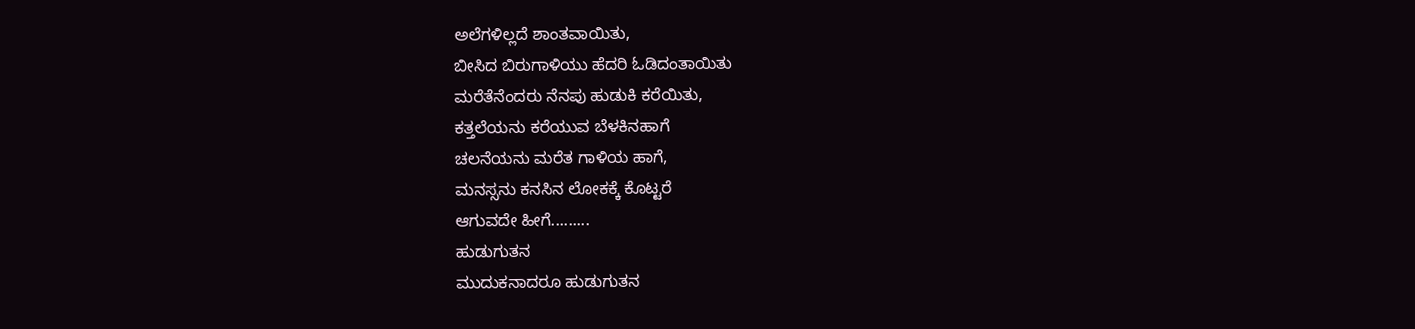ಅಲೆಗಳಿಲ್ಲದೆ ಶಾಂತವಾಯಿತು,
ಬೀಸಿದ ಬಿರುಗಾಳಿಯು ಹೆದರಿ ಓಡಿದಂತಾಯಿತು
ಮರೆತೆನೆಂದರು ನೆನಪು ಹುಡುಕಿ ಕರೆಯಿತು,
ಕತ್ತಲೆಯನು ಕರೆಯುವ ಬೆಳಕಿನಹಾಗೆ
ಚಲನೆಯನು ಮರೆತ ಗಾಳಿಯ ಹಾಗೆ,
ಮನಸ್ಸನು ಕನಸಿನ ಲೋಕಕ್ಕೆ ಕೊಟ್ಟರೆ
ಆಗುವದೇ ಹೀಗೆ.........
ಹುಡುಗುತನ
ಮುದುಕನಾದರೂ ಹುಡುಗುತನ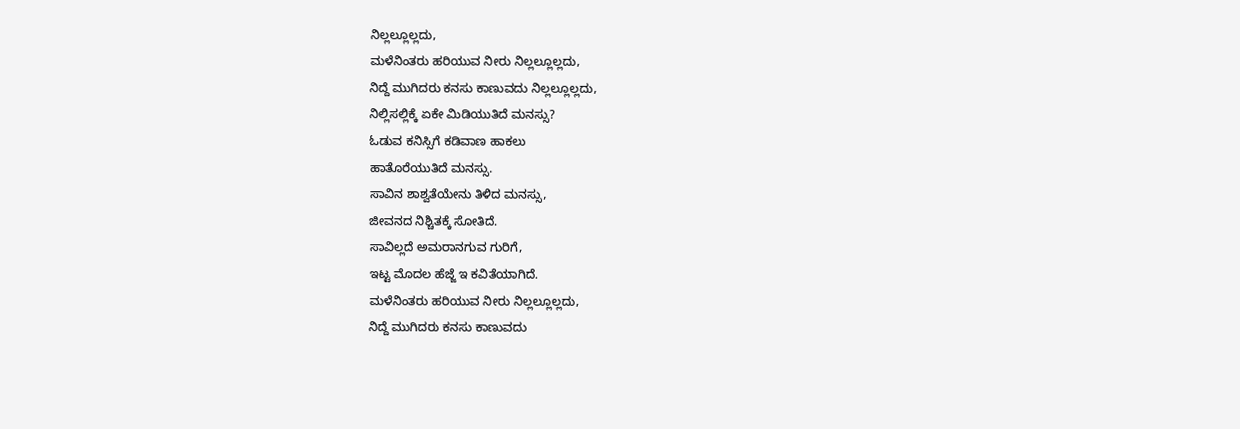ನಿಲ್ಲಲ್ಲೂಲ್ಲದು,
ಮಳೆನಿಂತರು ಹರಿಯುವ ನೀರು ನಿಲ್ಲಲ್ಲೂಲ್ಲದು,
ನಿದ್ದೆ ಮುಗಿದರು ಕನಸು ಕಾಣುವದು ನಿಲ್ಲಲ್ಲೂಲ್ಲದು,
ನಿಲ್ಲಿಸಲ್ಲಿಕ್ಕೆ ಏಕೇ ಮಿಡಿಯುತಿದೆ ಮನಸ್ಸು?
ಓಡುವ ಕನಿಸ್ಸಿಗೆ ಕಡಿವಾಣ ಹಾಕಲು
ಹಾತೊರೆಯುತಿದೆ ಮನಸ್ಸು.
ಸಾವಿನ ಶಾಶ್ವತೆಯೇನು ತಿಳಿದ ಮನಸ್ಸು,
ಜೀವನದ ನಿಶ್ಚಿತಕ್ಕೆ ಸೋತಿದೆ.
ಸಾವಿಲ್ಲದೆ ಅಮರಾನಗುವ ಗುರಿಗೆ,
ಇಟ್ಟ ಮೊದಲ ಹೆಜ್ಜೆ ಇ ಕವಿತೆಯಾಗಿದೆ.
ಮಳೆನಿಂತರು ಹರಿಯುವ ನೀರು ನಿಲ್ಲಲ್ಲೂಲ್ಲದು,
ನಿದ್ದೆ ಮುಗಿದರು ಕನಸು ಕಾಣುವದು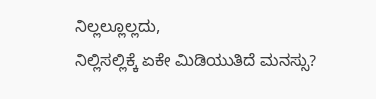ನಿಲ್ಲಲ್ಲೂಲ್ಲದು,
ನಿಲ್ಲಿಸಲ್ಲಿಕ್ಕೆ ಏಕೇ ಮಿಡಿಯುತಿದೆ ಮನಸ್ಸು?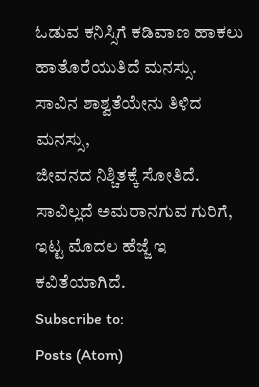ಓಡುವ ಕನಿಸ್ಸಿಗೆ ಕಡಿವಾಣ ಹಾಕಲು
ಹಾತೊರೆಯುತಿದೆ ಮನಸ್ಸು.
ಸಾವಿನ ಶಾಶ್ವತೆಯೇನು ತಿಳಿದ ಮನಸ್ಸು,
ಜೀವನದ ನಿಶ್ಚಿತಕ್ಕೆ ಸೋತಿದೆ.
ಸಾವಿಲ್ಲದೆ ಅಮರಾನಗುವ ಗುರಿಗೆ,
ಇಟ್ಟ ಮೊದಲ ಹೆಜ್ಜೆ ಇ ಕವಿತೆಯಾಗಿದೆ.
Subscribe to:
Posts (Atom)